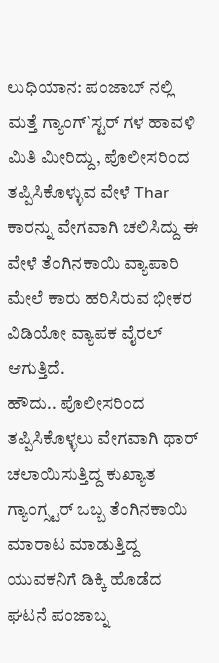ಲುಧಿಯಾನ: ಪಂಜಾಬ್ ನಲ್ಲಿ ಮತ್ತೆ ಗ್ಯಾಂಗ್`ಸ್ಟರ್ ಗಳ ಹಾವಳಿ ಮಿತಿ ಮೀರಿದ್ದು, ಪೊಲೀಸರಿಂದ ತಪ್ಪಿಸಿಕೊಳ್ಳುವ ವೇಳೆ Thar ಕಾರನ್ನು ವೇಗವಾಗಿ ಚಲಿಸಿದ್ದು ಈ ವೇಳೆ ತೆಂಗಿನಕಾಯಿ ವ್ಯಾಪಾರಿ ಮೇಲೆ ಕಾರು ಹರಿಸಿರುವ ಭೀಕರ ವಿಡಿಯೋ ವ್ಯಾಪಕ ವೈರಲ್ ಆಗುತ್ತಿದೆ.
ಹೌದು.. ಪೊಲೀಸರಿಂದ ತಪ್ಪಿಸಿಕೊಳ್ಳಲು ವೇಗವಾಗಿ ಥಾರ್ ಚಲಾಯಿಸುತ್ತಿದ್ದ ಕುಖ್ಯಾತ ಗ್ಯಾಂಗ್ಸ್ಟರ್ ಒಬ್ಬ ತೆಂಗಿನಕಾಯಿ ಮಾರಾಟ ಮಾಡುತ್ತಿದ್ದ ಯುವಕನಿಗೆ ಡಿಕ್ಕಿ ಹೊಡೆದ ಘಟನೆ ಪಂಜಾಬ್ನ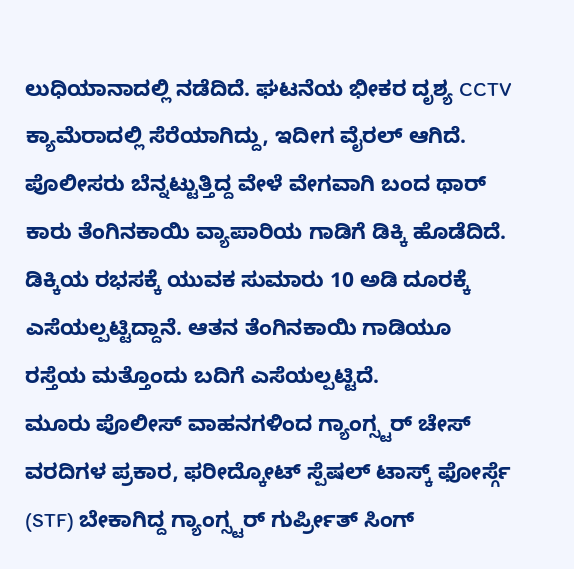ಲುಧಿಯಾನಾದಲ್ಲಿ ನಡೆದಿದೆ. ಘಟನೆಯ ಭೀಕರ ದೃಶ್ಯ CCTV ಕ್ಯಾಮೆರಾದಲ್ಲಿ ಸೆರೆಯಾಗಿದ್ದು, ಇದೀಗ ವೈರಲ್ ಆಗಿದೆ.
ಪೊಲೀಸರು ಬೆನ್ನಟ್ಟುತ್ತಿದ್ದ ವೇಳೆ ವೇಗವಾಗಿ ಬಂದ ಥಾರ್ ಕಾರು ತೆಂಗಿನಕಾಯಿ ವ್ಯಾಪಾರಿಯ ಗಾಡಿಗೆ ಡಿಕ್ಕಿ ಹೊಡೆದಿದೆ. ಡಿಕ್ಕಿಯ ರಭಸಕ್ಕೆ ಯುವಕ ಸುಮಾರು 10 ಅಡಿ ದೂರಕ್ಕೆ ಎಸೆಯಲ್ಪಟ್ಟಿದ್ದಾನೆ. ಆತನ ತೆಂಗಿನಕಾಯಿ ಗಾಡಿಯೂ ರಸ್ತೆಯ ಮತ್ತೊಂದು ಬದಿಗೆ ಎಸೆಯಲ್ಪಟ್ಟಿದೆ.
ಮೂರು ಪೊಲೀಸ್ ವಾಹನಗಳಿಂದ ಗ್ಯಾಂಗ್ಸ್ಟರ್ ಚೇಸ್
ವರದಿಗಳ ಪ್ರಕಾರ, ಫರೀದ್ಕೋಟ್ ಸ್ಪೆಷಲ್ ಟಾಸ್ಕ್ ಫೋರ್ಸ್ಗೆ (STF) ಬೇಕಾಗಿದ್ದ ಗ್ಯಾಂಗ್ಸ್ಟರ್ ಗುರ್ಪ್ರೀತ್ ಸಿಂಗ್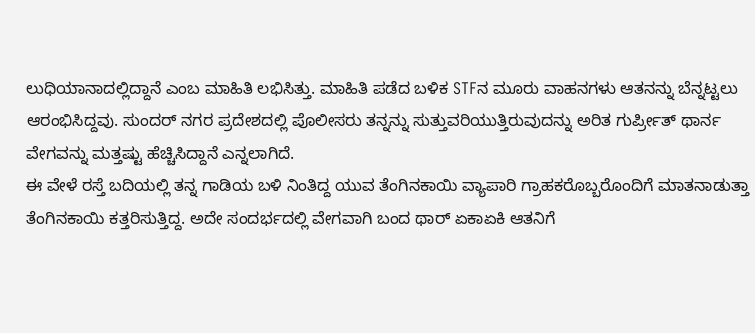ಲುಧಿಯಾನಾದಲ್ಲಿದ್ದಾನೆ ಎಂಬ ಮಾಹಿತಿ ಲಭಿಸಿತ್ತು. ಮಾಹಿತಿ ಪಡೆದ ಬಳಿಕ STFನ ಮೂರು ವಾಹನಗಳು ಆತನನ್ನು ಬೆನ್ನಟ್ಟಲು ಆರಂಭಿಸಿದ್ದವು. ಸುಂದರ್ ನಗರ ಪ್ರದೇಶದಲ್ಲಿ ಪೊಲೀಸರು ತನ್ನನ್ನು ಸುತ್ತುವರಿಯುತ್ತಿರುವುದನ್ನು ಅರಿತ ಗುರ್ಪ್ರೀತ್ ಥಾರ್ನ ವೇಗವನ್ನು ಮತ್ತಷ್ಟು ಹೆಚ್ಚಿಸಿದ್ದಾನೆ ಎನ್ನಲಾಗಿದೆ.
ಈ ವೇಳೆ ರಸ್ತೆ ಬದಿಯಲ್ಲಿ ತನ್ನ ಗಾಡಿಯ ಬಳಿ ನಿಂತಿದ್ದ ಯುವ ತೆಂಗಿನಕಾಯಿ ವ್ಯಾಪಾರಿ ಗ್ರಾಹಕರೊಬ್ಬರೊಂದಿಗೆ ಮಾತನಾಡುತ್ತಾ ತೆಂಗಿನಕಾಯಿ ಕತ್ತರಿಸುತ್ತಿದ್ದ. ಅದೇ ಸಂದರ್ಭದಲ್ಲಿ ವೇಗವಾಗಿ ಬಂದ ಥಾರ್ ಏಕಾಏಕಿ ಆತನಿಗೆ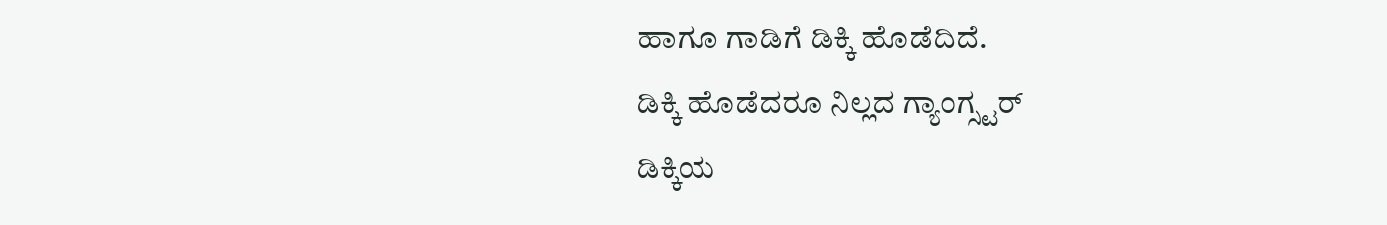ಹಾಗೂ ಗಾಡಿಗೆ ಡಿಕ್ಕಿ ಹೊಡೆದಿದೆ.
ಡಿಕ್ಕಿ ಹೊಡೆದರೂ ನಿಲ್ಲದ ಗ್ಯಾಂಗ್ಸ್ಟರ್
ಡಿಕ್ಕಿಯ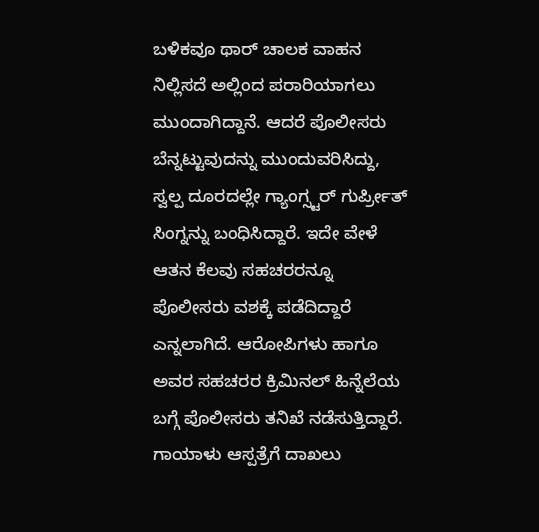ಬಳಿಕವೂ ಥಾರ್ ಚಾಲಕ ವಾಹನ ನಿಲ್ಲಿಸದೆ ಅಲ್ಲಿಂದ ಪರಾರಿಯಾಗಲು ಮುಂದಾಗಿದ್ದಾನೆ. ಆದರೆ ಪೊಲೀಸರು ಬೆನ್ನಟ್ಟುವುದನ್ನು ಮುಂದುವರಿಸಿದ್ದು, ಸ್ವಲ್ಪ ದೂರದಲ್ಲೇ ಗ್ಯಾಂಗ್ಸ್ಟರ್ ಗುರ್ಪ್ರೀತ್ ಸಿಂಗ್ನನ್ನು ಬಂಧಿಸಿದ್ದಾರೆ. ಇದೇ ವೇಳೆ ಆತನ ಕೆಲವು ಸಹಚರರನ್ನೂ ಪೊಲೀಸರು ವಶಕ್ಕೆ ಪಡೆದಿದ್ದಾರೆ ಎನ್ನಲಾಗಿದೆ. ಆರೋಪಿಗಳು ಹಾಗೂ ಅವರ ಸಹಚರರ ಕ್ರಿಮಿನಲ್ ಹಿನ್ನೆಲೆಯ ಬಗ್ಗೆ ಪೊಲೀಸರು ತನಿಖೆ ನಡೆಸುತ್ತಿದ್ದಾರೆ.
ಗಾಯಾಳು ಆಸ್ಪತ್ರೆಗೆ ದಾಖಲು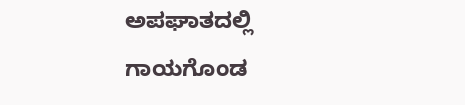ಅಪಘಾತದಲ್ಲಿ ಗಾಯಗೊಂಡ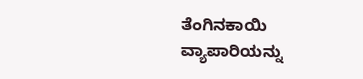ತೆಂಗಿನಕಾಯಿ ವ್ಯಾಪಾರಿಯನ್ನು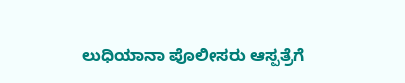ಲುಧಿಯಾನಾ ಪೊಲೀಸರು ಆಸ್ಪತ್ರೆಗೆ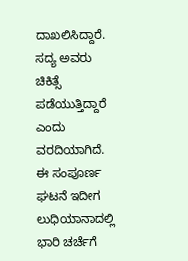ದಾಖಲಿಸಿದ್ದಾರೆ. ಸದ್ಯ ಅವರು ಚಿಕಿತ್ಸೆ ಪಡೆಯುತ್ತಿದ್ದಾರೆ ಎಂದು ವರದಿಯಾಗಿದೆ. ಈ ಸಂಪೂರ್ಣ ಘಟನೆ ಇದೀಗ ಲುಧಿಯಾನಾದಲ್ಲಿ ಭಾರಿ ಚರ್ಚೆಗೆ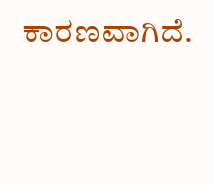ಕಾರಣವಾಗಿದೆ.